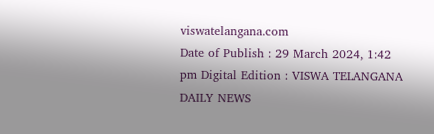viswatelangana.com
Date of Publish : 29 March 2024, 1:42 pm Digital Edition : VISWA TELANGANA DAILY NEWS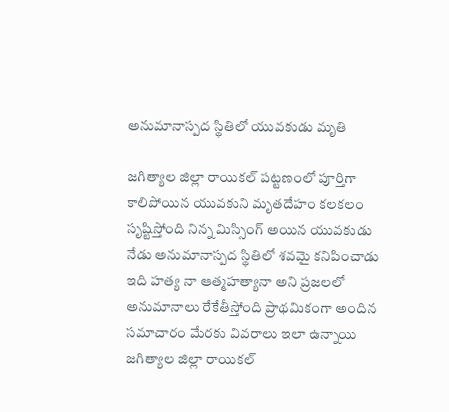అనుమానాస్పద స్థితిలో యువకుడు మృతి

జగిత్యాల జిల్లా రాయికల్ పట్టణంలో పూర్తిగా కాలిపోయిన యువకుని మృతదేహం కలకలం సృష్టిస్తోంది నిన్న మిస్సింగ్ అయిన యువకుడు నేడు అనుమానాస్పద స్థితిలో శవమై కనిపించాడు ఇది హత్య నా ఆత్మహత్యానా అని ప్రజలలో అనుమానాలు రేకేతీస్తోంది ప్రాథమికంగా అందిన సమాచారం మేరకు వివరాలు ఇలా ఉన్నాయి జగిత్యాల జిల్లా రాయికల్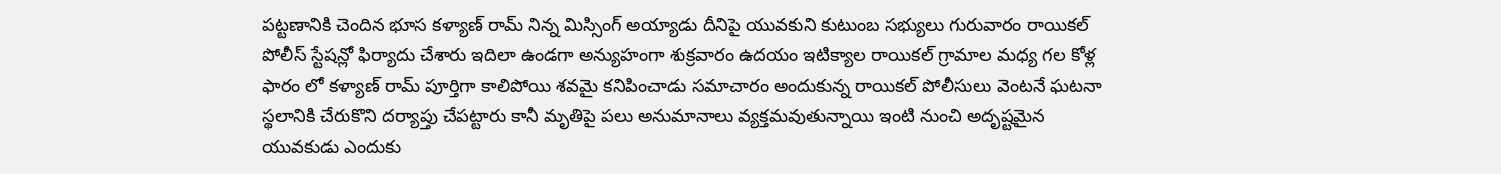పట్టణానికి చెందిన భూస కళ్యాణ్ రామ్ నిన్న మిస్సింగ్ అయ్యాడు దీనిపై యువకుని కుటుంబ సభ్యులు గురువారం రాయికల్ పోలీస్ స్టేషన్లో ఫిర్యాదు చేశారు ఇదిలా ఉండగా అన్యుహంగా శుక్రవారం ఉదయం ఇటిక్యాల రాయికల్ గ్రామాల మధ్య గల కోళ్ల ఫారం లో కళ్యాణ్ రామ్ పూర్తిగా కాలిపోయి శవమై కనిపించాడు సమాచారం అందుకున్న రాయికల్ పోలీసులు వెంటనే ఘటనా స్థలానికి చేరుకొని దర్యాప్తు చేపట్టారు కానీ మృతిపై పలు అనుమానాలు వ్యక్తమవుతున్నాయి ఇంటి నుంచి అదృష్టమైన యువకుడు ఎందుకు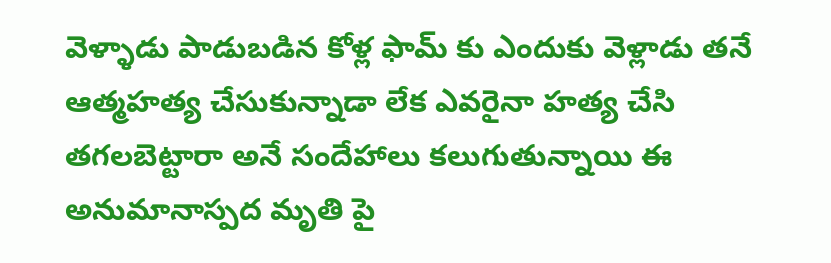వెళ్ళాడు పాడుబడిన కోళ్ల ఫామ్ కు ఎందుకు వెళ్లాడు తనే ఆత్మహత్య చేసుకున్నాడా లేక ఎవరైనా హత్య చేసి తగలబెట్టారా అనే సందేహాలు కలుగుతున్నాయి ఈ అనుమానాస్పద మృతి పై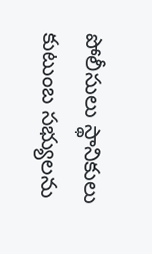పోలీసులు స్థానికులు కుటుంబ సభ్యులను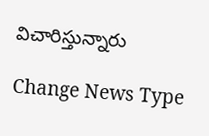విచారిస్తున్నారు

Change News Type